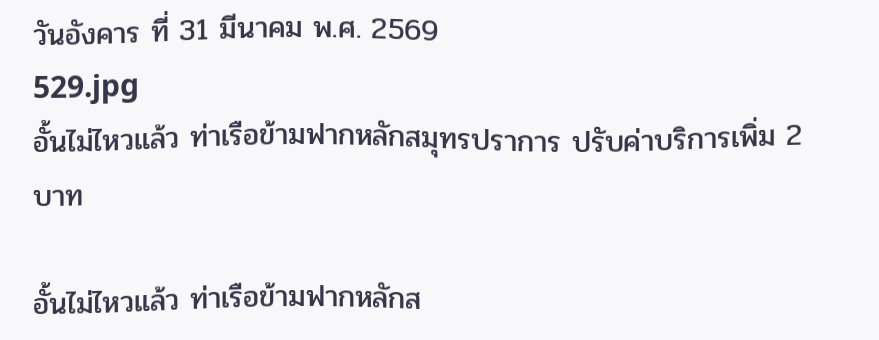วันอังคาร ที่ 31 มีนาคม พ.ศ. 2569
529.jpg
อั้นไม่ไหวแล้ว ท่าเรือข้ามฟากหลักสมุทรปราการ ปรับค่าบริการเพิ่ม 2 บาท

อั้นไม่ไหวแล้ว ท่าเรือข้ามฟากหลักส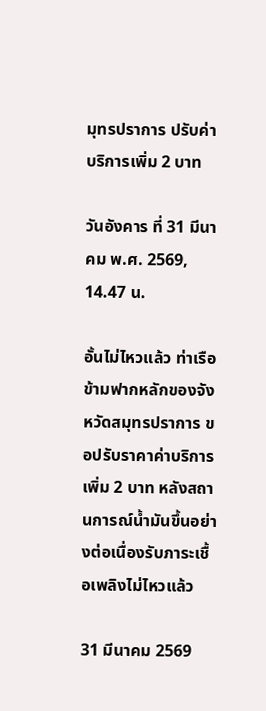มุทรปราการ ปรับค่าบริการเพิ่ม 2 บาท

วันอังคาร ที่ 31 มีนาคม พ.ศ. 2569, 14.47 น.

อั้นไม่ไหวแล้ว ท่าเรือข้ามฟากหลักของจังหวัดสมุทรปราการ ขอปรับราคาค่าบริการเพิ่ม 2 บาท หลังสถานการณ์น้ำมันขึ้นอย่างต่อเนื่องรับภาระเชื้อเพลิงไม่ไหวแล้ว

31 มีนาคม 2569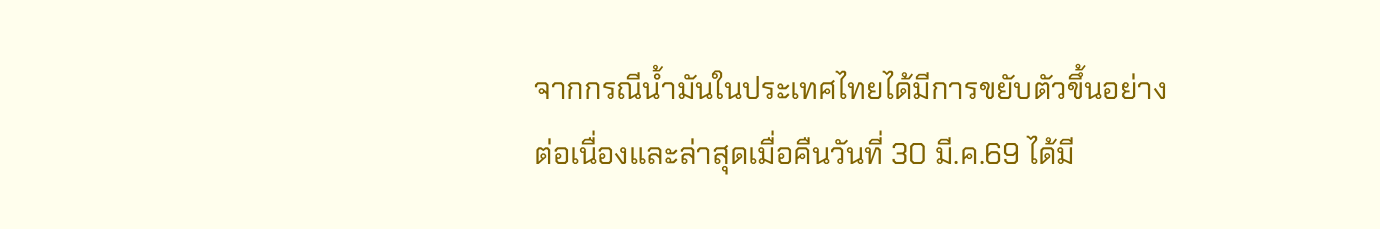จากกรณีน้ำมันในประเทศไทยได้มีการขยับตัวขึ้นอย่างต่อเนื่องและล่าสุดเมื่อคืนวันที่ 30 มี.ค.69 ได้มี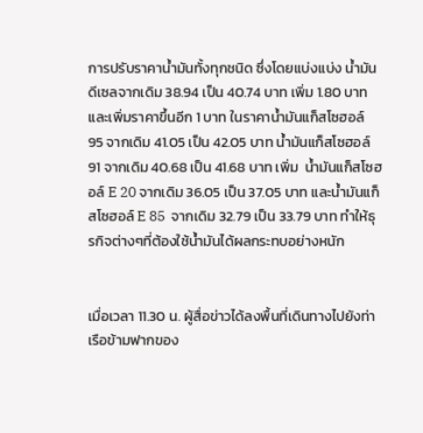การปรับราคาน้ำมันทั้งทุกชนิด ซึ่งโดยแบ่งแบ่ง น้ำมันดีเซลจากเดิม 38.94 เป็น 40.74 บาท เพิ่ม 1.80 บาท และเพิ่มราคาขึ้นอีก 1 บาท ในราคาน้ำมันแก็สโซฮอล์ 95 จากเดิม 41.05 เป็น 42.05 บาท น้ำมันแก็สโซฮอล์ 91 จากเดิม 40.68 เป็น 41.68 บาท เพิ่ม  น้ำมันแก็สโซฮอล์ E 20 จากเดิม 36.05 เป็น 37.05 บาท และน้ำมันแก็สโซฮอล์ E 85  จากเดิม 32.79 เป็น 33.79 บาท ทำให้ธุรกิจต่างๆที่ต้องใช้น้ำมันได้ผลกระทบอย่างหนัก


เมื่อเวลา 11.30 น. ผู้สื่อข่าวได้ลงพื้นที่เดินทางไปยังท่าเรือข้ามฟากของ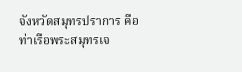จังหวัดสมุทรปราการ คือ ท่าเรือพระสมุทรเจ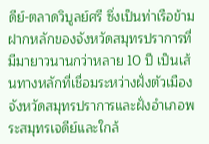ดีย์-ตลาดวิบูลย์ศรี ซึ่งเป็นท่าเรือข้ามฝากหลักของจังหวัดสมุทรปราการที่มีมายาวนานกว่าหลาย 10 ปี เป็นเส้นทางหลักที่เชื่อมระหว่างฝั่งตัวเมืองจังหวัดสมุทรปราการและฝั่งอำเภอพระสมุทรเจดีย์และใกล้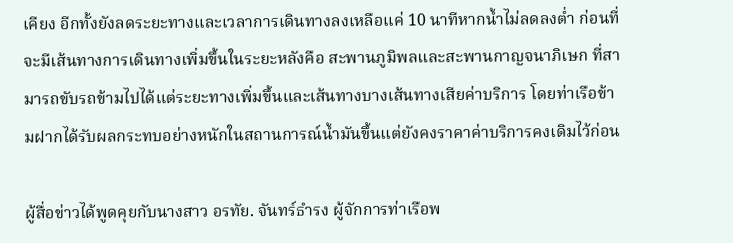เคียง อีกทั้งยังลดระยะทางและเวลาการเดินทางลงเหลือแค่ 10 นาทีหากน้ำไม่ลดลงต่ำ ก่อนที่จะมีเส้นทางการเดินทางเพิ่มขึ้นในระยะหลังคือ สะพานภูมิพลและสะพานกาญจนาภิเษก ที่สามารถขับรถข้ามไปได้แต่ระยะทางเพิ่มขึ้นและเส้นทางบางเส้นทางเสียค่าบริการ โดยท่าเรือข้ามฝากได้รับผลกระทบอย่างหนักในสถานการณ์น้ำมันขึ้นแต่ยังคงราคาค่าบริการคงเดิมไว้ก่อน

ผู้สื่อข่าวได้พูดคุยกับนางสาว อรทัย. จันทร์ธำรง ผู้จักการท่าเรือพ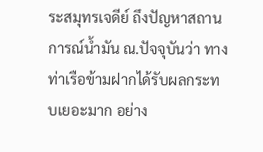ระสมุทรเจดีย์ ถึงปัญหาสถานการณ์น้ำมัน ณ.ปัจจุบันว่า ทางท่าเรือข้ามฝากได้รับผลกระทบเยอะมาก อย่าง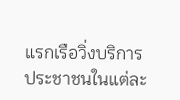แรกเรือวิ่งบริการประชาชนในแต่ละ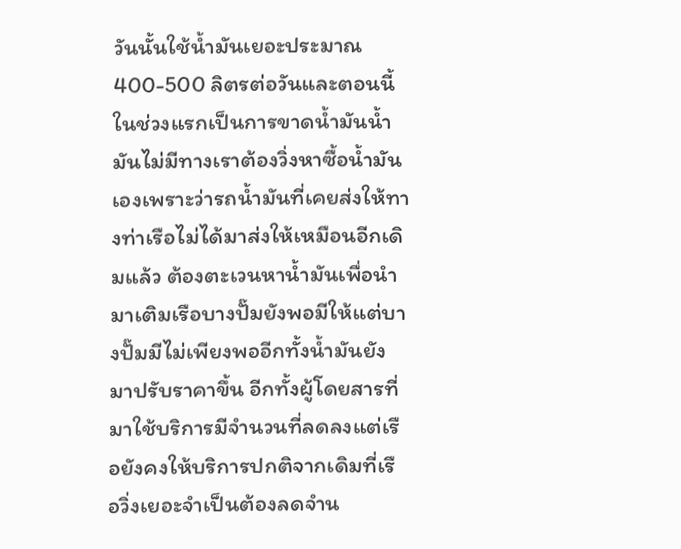วันนั้นใช้น้ำมันเยอะประมาณ 400-500 ลิตรต่อวันและตอนนี้ในช่วงแรกเป็นการขาดน้ำมันน้ำมันไม่มีทางเราต้องวิ่งหาซื้อน้ำมันเองเพราะว่ารถน้ำมันที่เคยส่งให้ทางท่าเรือไม่ได้มาส่งให้เหมือนอีกเดิมแล้ว ต้องตะเวนหาน้ำมันเพื่อนำมาเติมเรือบางปั๊มยังพอมีให้แต่บางปั๊มมีไม่เพียงพออีกทั้งน้ำมันยังมาปรับราคาขึ้น อีกทั้งผู้โดยสารที่มาใช้บริการมีจำนวนที่ลดลงแต่เรือยังคงให้บริการปกติจากเดิมที่เรือวิ่งเยอะจำเป็นต้องลดจำน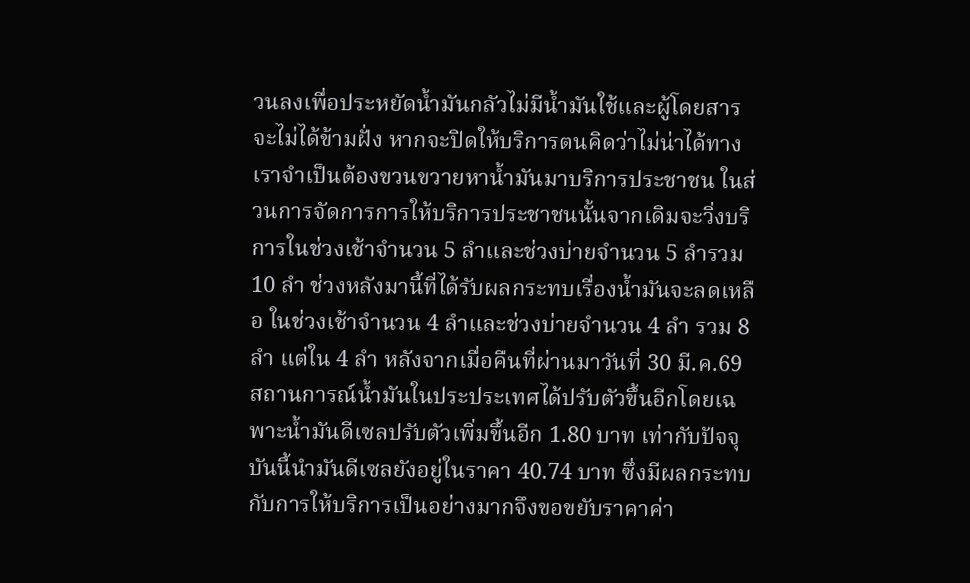วนลงเพื่อประหยัดน้ำมันกลัวไม่มีน้ำมันใช้และผู้โดยสารจะไม่ได้ข้ามฝั่ง หากจะปิดให้บริการตนคิดว่าไม่น่าได้ทางเราจำเป็นต้องขวนขวายหาน้ำมันมาบริการประชาชน ในส่วนการจัดการการให้บริการประชาชนนั้นจากเดิมจะวิ่งบริการในช่วงเช้าจำนวน 5 ลำและช่วงบ่ายจำนวน 5 ลำรวม 10 ลำ ช่วงหลังมานี้ที่ได้รับผลกระทบเรื่องน้ำมันจะลดเหลือ ในช่วงเช้าจำนวน 4 ลำและช่วงบ่ายจำนวน 4 ลำ รวม 8 ลำ แต่ใน 4 ลำ หลังจากเมื่อคืนที่ผ่านมาวันที่ 30 มี.ค.69 สถานการณ์น้ำมันในประประเทศได้ปรับตัวขึ้นอีกโดยเฉพาะน้ำมันดีเซลปรับตัวเพิ่มขึ้นอีก 1.80 บาท เท่ากับปัจจุบันนี้นำมันดีเซลยังอยู่ในราคา 40.74 บาท ซึ่งมีผลกระทบกับการให้บริการเป็นอย่างมากจึงขอขยับราคาค่า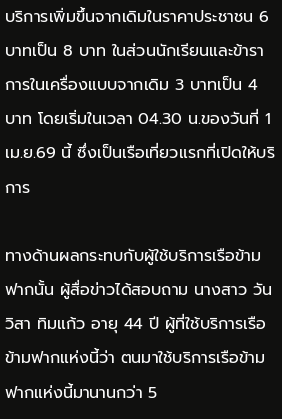บริการเพิ่มขึ้นจากเดิมในราคาประชาชน 6 บาทเป็น 8 บาท ในส่วนนักเรียนและข้าราการในเครื่องแบบจากเดิม 3 บาทเป็น 4 บาท โดยเริ่มในเวลา 04.30 น.ของวันที่ 1 เม.ย.69 นี้ ซึ่งเป็นเรือเที่ยวแรกที่เปิดให้บริการ

ทางด้านผลกระทบกับผู้ใช้บริการเรือข้ามฟากนั้น ผู้สื่อข่าวได้สอบถาม นางสาว วันวิสา ทิมแก้ว อายุ 44 ปี ผู้ที่ใช้บริการเรือข้ามฟากแห่งนี้ว่า ตนมาใช้บริการเรือข้ามฟากแห่งนี้มานานกว่า 5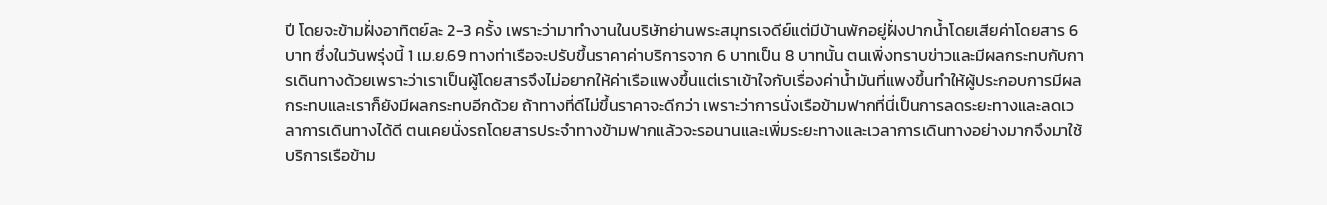ปี โดยจะข้ามฝั่งอาทิตย์ละ 2-3 ครั้ง เพราะว่ามาทำงานในบริษัทย่านพระสมุทรเจดีย์แต่มีบ้านพักอยู่ฝั่งปากน้ำโดยเสียค่าโดยสาร 6 บาท ซึ่งในวันพรุ่งนี้ 1 เม.ย.69 ทางท่าเรือจะปรับขึ้นราคาค่าบริการจาก 6 บาทเป็น 8 บาทนั้น ตนเพิ่งทราบข่าวและมีผลกระทบกับการเดินทางด้วยเพราะว่าเราเป็นผู้โดยสารจึงไม่อยากให้ค่าเรือแพงขึ้นแต่เราเข้าใจกับเรื่องค่าน้ำมันที่แพงขึ้นทำให้ผู้ประกอบการมีผลกระทบและเราก็ยังมีผลกระทบอีกด้วย ถ้าทางที่ดีไม่ขึ้นราคาจะดีกว่า เพราะว่าการนั่งเรือข้ามฟากที่นี่เป็นการลดระยะทางและลดเวลาการเดินทางได้ดี ตนเคยนั่งรถโดยสารประจำทางข้ามฟากแล้วจะรอนานและเพิ่มระยะทางและเวลาการเดินทางอย่างมากจึงมาใช้บริการเรือข้าม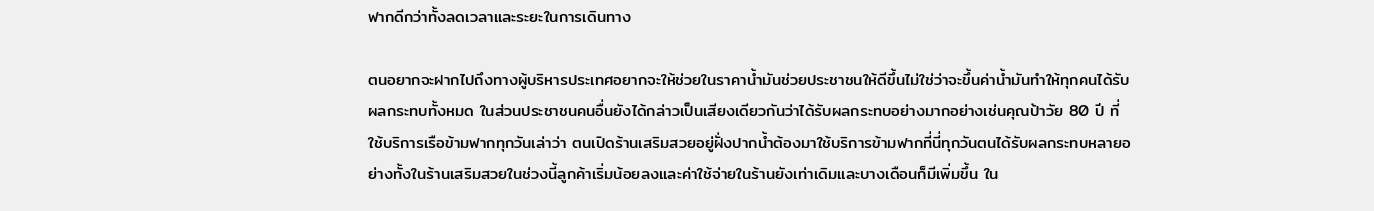ฟากดีกว่าทั้งลดเวลาและระยะในการเดินทาง

ตนอยากจะฝากไปถึงทางผู้บริหารประเทศอยากจะให้ช่วยในราคาน้ำมันช่วยประชาชนให้ดีขึ้นไม่ใช่ว่าจะขึ้นค่าน้ำมันทำให้ทุกคนได้รับผลกระทบทั้งหมด ในส่วนประชาชนคนอื่นยังได้กล่าวเป็นเสียงเดียวกันว่าได้รับผลกระทบอย่างมากอย่างเช่นคุณป้าวัย 80 ปี ที่ใช้บริการเรือข้ามฟากทุกวันเล่าว่า ตนเปิดร้านเสริมสวยอยู่ฝั่งปากน้ำต้องมาใช้บริการข้ามฟากที่นี่ทุกวันตนได้รับผลกระทบหลายอย่างทั้งในร้านเสริมสวยในช่วงนี้ลูกค้าเริ่มน้อยลงและค่าใช้จ่ายในร้านยังเท่าเดิมและบางเดือนก็มีเพิ่มขึ้น ใน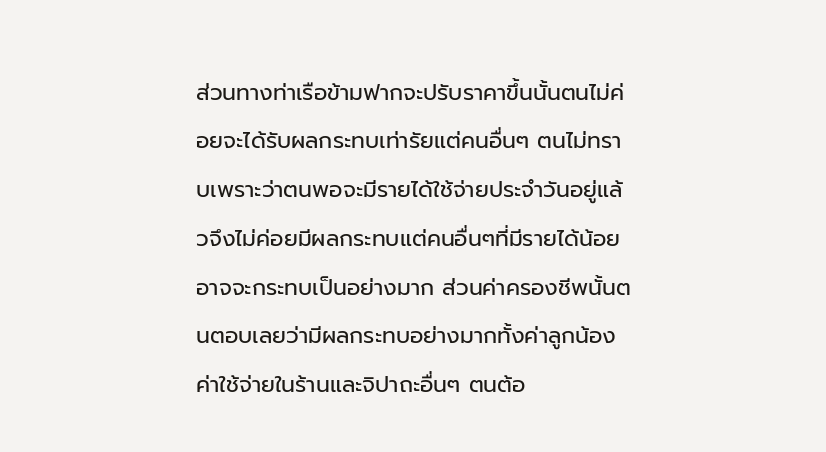ส่วนทางท่าเรือข้ามฟากจะปรับราคาขึ้นนั้นตนไม่ค่อยจะได้รับผลกระทบเท่ารัยแต่คนอื่นๆ ตนไม่ทราบเพราะว่าตนพอจะมีรายได้ใช้จ่ายประจำวันอยู่แล้วจึงไม่ค่อยมีผลกระทบแต่คนอื่นๆที่มีรายได้น้อยอาจจะกระทบเป็นอย่างมาก ส่วนค่าครองชีพนั้นตนตอบเลยว่ามีผลกระทบอย่างมากทั้งค่าลูกน้อง ค่าใช้จ่ายในร้านและจิปาถะอื่นๆ ตนต้อ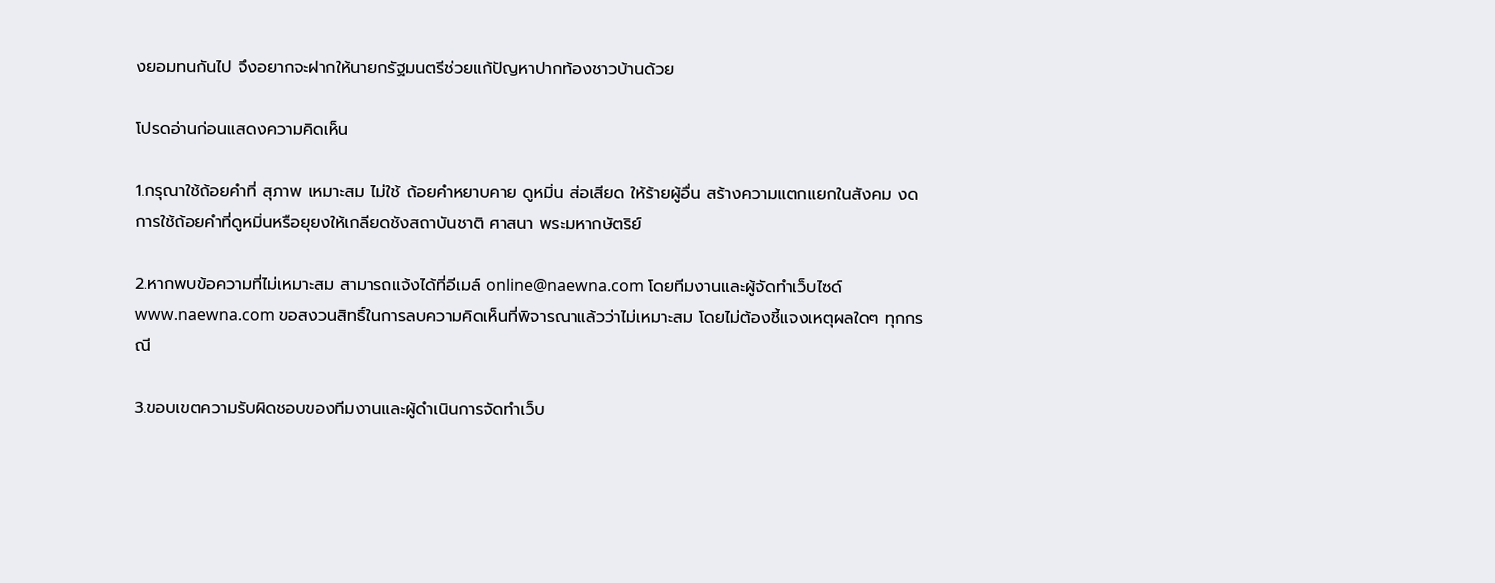งยอมทนกันไป จึงอยากจะฝากให้นายกรัฐมนตรีช่วยแก้ปัญหาปากท้องชาวบ้านด้วย

โปรดอ่านก่อนแสดงความคิดเห็น

1.กรุณาใช้ถ้อยคำที่ สุภาพ เหมาะสม ไม่ใช้ ถ้อยคำหยาบคาย ดูหมิ่น ส่อเสียด ให้ร้ายผู้อื่น สร้างความแตกแยกในสังคม งดการใช้ถ้อยคำที่ดูหมิ่นหรือยุยงให้เกลียดชังสถาบันชาติ ศาสนา พระมหากษัตริย์

2.หากพบข้อความที่ไม่เหมาะสม สามารถแจ้งได้ที่อีเมล์ online@naewna.com โดยทีมงานและผู้จัดทำเว็บไซด์ www.naewna.com ขอสงวนสิทธิ์ในการลบความคิดเห็นที่พิจารณาแล้วว่าไม่เหมาะสม โดยไม่ต้องชี้แจงเหตุผลใดๆ ทุกกรณี

3.ขอบเขตความรับผิดชอบของทีมงานและผู้ดำเนินการจัดทำเว็บ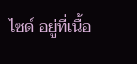ไซด์ อยู่ที่เนื้อ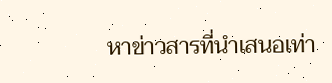หาข่าวสารที่นำเสนอเท่า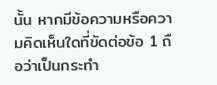นั้น หากมีข้อความหรือความคิดเห็นใดที่ขัดต่อข้อ 1 ถือว่าเป็นกระทำ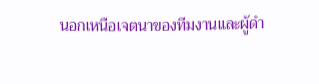นอกเหนือเจตนาของทีมงานและผู้ดำ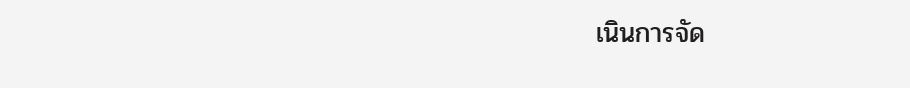เนินการจัด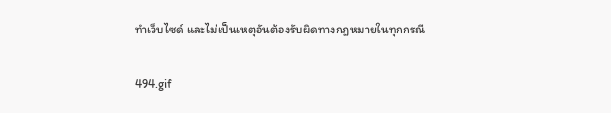ทำเว็บไซด์ และไม่เป็นเหตุอันต้องรับผิดทางกฎหมายในทุกกรณี

494.gif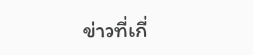ข่าวที่เกี่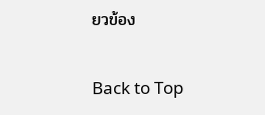ยวข้อง

Back to Top